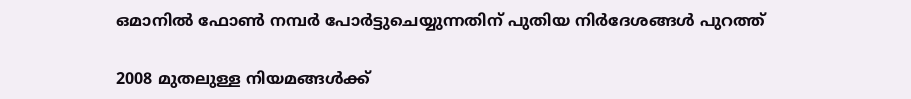ഒമാനില്‍ ഫോണ്‍ നമ്പര്‍ പോര്‍ട്ടുചെയ്യുന്നതിന് പുതിയ നിര്‍ദേശങ്ങള്‍ പുറത്ത്

2008 മുതലുള്ള നിയമങ്ങള്‍ക്ക്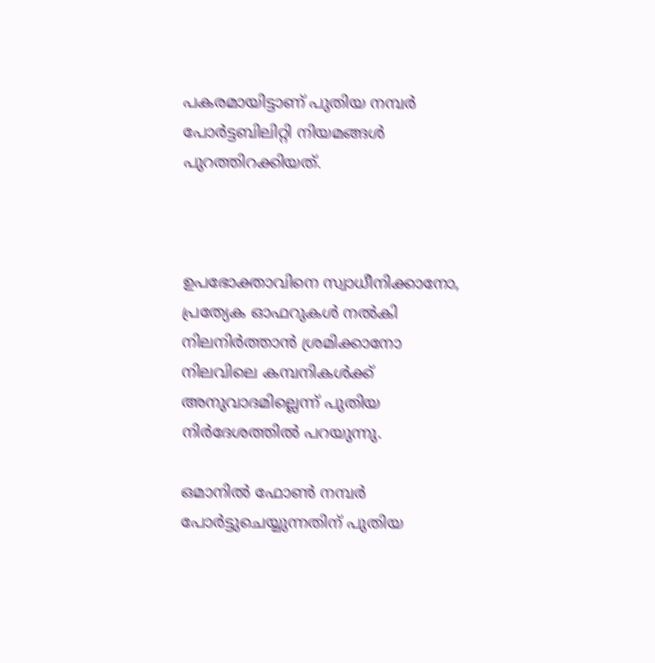പകരമായിട്ടാണ് പുതിയ നമ്പര്‍ പോര്‍ട്ടബിലിറ്റി നിയമങ്ങള്‍ പുറത്തിറക്കിയത്.



ഉപഭോക്താവിനെ സ്വാധീനിക്കാനോ, പ്രത്യേക ഓഫറുകള്‍ നല്‍കി നിലനിര്‍ത്താന്‍ ശ്രമിക്കാനോ നിലവിലെ കമ്പനികള്‍ക്ക് അനുവാദമില്ലെന്ന് പുതിയ നിര്‍ദേശത്തില്‍ പറയുന്നു.

ഒമാനില്‍ ഫോണ്‍ നമ്പര്‍ പോര്‍ട്ടുചെയ്യുന്നതിന് പുതിയ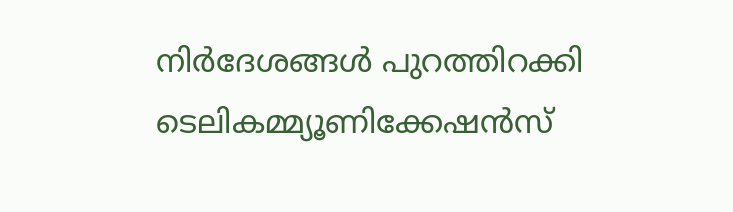നിര്‍ദേശങ്ങള്‍ പുറത്തിറക്കി ടെലികമ്മ്യൂണിക്കേഷന്‍സ്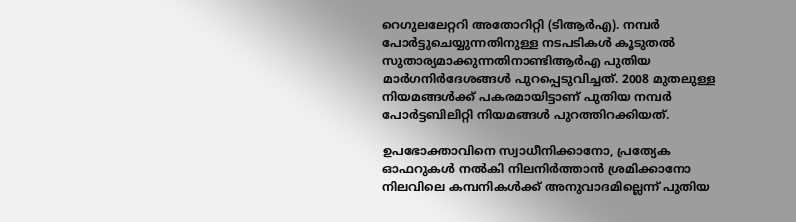റെഗുലലേറ്ററി അതോറിറ്റി (ടിആര്‍എ). നമ്പര്‍ പോര്‍ട്ടുചെയ്യുന്നതിനുള്ള നടപടികള്‍ കൂടുതല്‍ സുതാര്യമാക്കുന്നതിനാണ്ടിആര്‍എ പുതിയ മാര്‍ഗനിര്‍ദേശങ്ങള്‍ പുറപ്പെടുവിച്ചത്. 2008 മുതലുള്ള നിയമങ്ങള്‍ക്ക് പകരമായിട്ടാണ് പുതിയ നമ്പര്‍ പോര്‍ട്ടബിലിറ്റി നിയമങ്ങള്‍ പുറത്തിറക്കിയത്.

ഉപഭോക്താവിനെ സ്വാധീനിക്കാനോ, പ്രത്യേക ഓഫറുകള്‍ നല്‍കി നിലനിര്‍ത്താന്‍ ശ്രമിക്കാനോ നിലവിലെ കമ്പനികള്‍ക്ക് അനുവാദമില്ലെന്ന് പുതിയ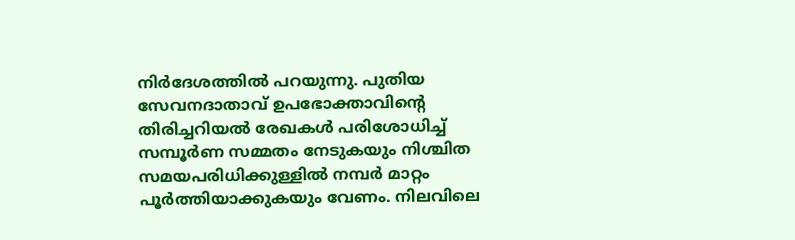നിര്‍ദേശത്തില്‍ പറയുന്നു. പുതിയ സേവനദാതാവ് ഉപഭോക്താവിന്റെ തിരിച്ചറിയല്‍ രേഖകള്‍ പരിശോധിച്ച് സമ്പൂര്‍ണ സമ്മതം നേടുകയും നിശ്ചിത സമയപരിധിക്കുള്ളില്‍ നമ്പര്‍ മാറ്റം പൂര്‍ത്തിയാക്കുകയും വേണം. നിലവിലെ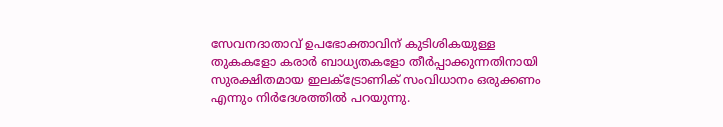സേവനദാതാവ് ഉപഭോക്താവിന് കുടിശികയുള്ള തുകകളോ കരാര്‍ ബാധ്യതകളോ തീര്‍പ്പാക്കുന്നതിനായി സുരക്ഷിതമായ ഇലക്ട്രോണിക് സംവിധാനം ഒരുക്കണം എന്നും നിര്‍ദേശത്തില്‍ പറയുന്നു.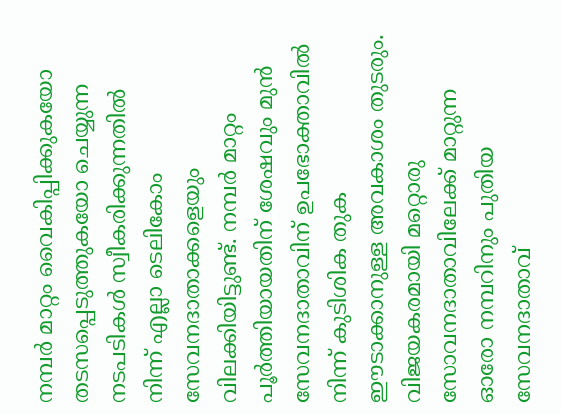നമ്പര്‍ മാറ്റം വൈകിപ്പിക്കുകയോ തടസപ്പെടുത്തുകയോ ചെയ്യുന്ന നടപടികള്‍ സ്വീകരിക്കുന്നതില്‍ നിന്ന് എല്ലാ ടെലികോം സേവനദാതാക്കളെയും വിലക്കിയിട്ടുണ്ട്. നമ്പര്‍ മാറ്റം പൂര്‍ത്തിയായതിന് ശേഷവും മുന്‍ സേവനദാതാവിന് ഉപഭോക്താവില്‍ നിന്ന് കുടിശിക തുക ഈടാക്കാനുള്ള അവകാശം തുടരും. വിജയകരമായി മറ്റൊരു സോവനദാതാവിലേക്ക് മാറ്റുന്ന ഓരോ നമ്പറിനും പുതിയ സേവനദാതാവ്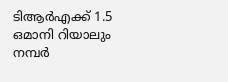ടിആര്‍എക്ക് 1.5 ഒമാനി റിയാലും നമ്പര്‍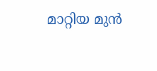മാറ്റിയ മുന്‍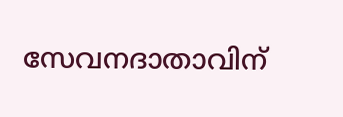സേവനദാതാവിന്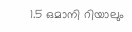1.5 ഒമാനി റിയാലും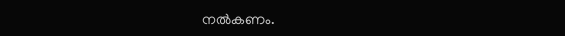നല്‍കണം.